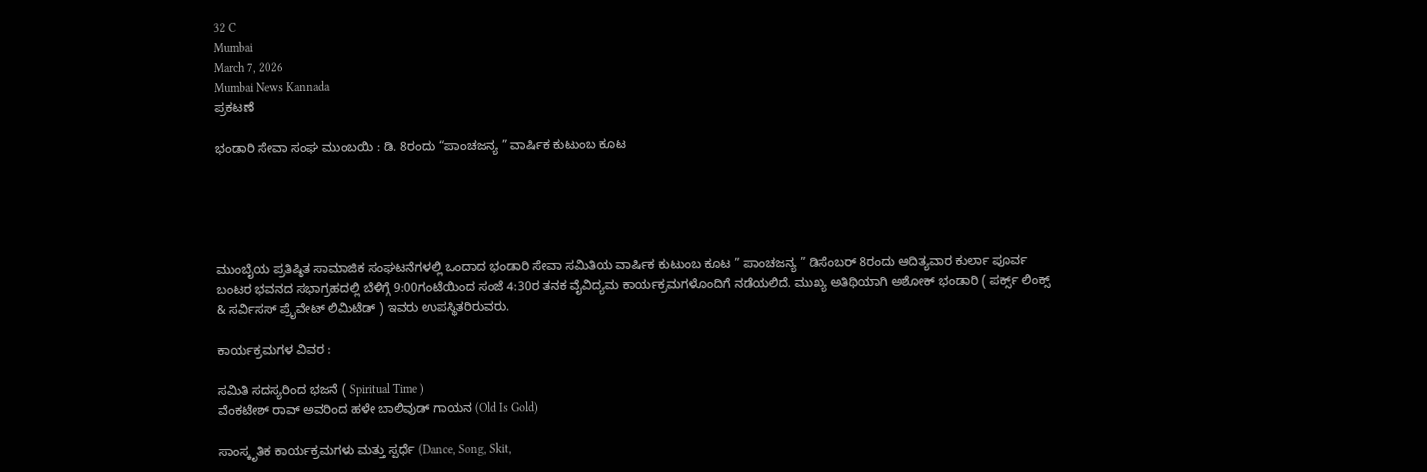32 C
Mumbai
March 7, 2026
Mumbai News Kannada
ಪ್ರಕಟಣೆ

ಭಂಡಾರಿ ಸೇವಾ ಸಂಘ ಮುಂಬಯಿ : ಡಿ. 8ರಂದು “ಪಾಂಚಜನ್ಯ ” ವಾರ್ಷಿಕ ಕುಟುಂಬ ಕೂಟ





ಮುಂಬೈಯ ಪ್ರತಿಷ್ಠಿತ ಸಾಮಾಜಿಕ ಸಂಘಟನೆಗಳಲ್ಲಿ ಒಂದಾದ ಭಂಡಾರಿ ಸೇವಾ ಸಮಿತಿಯ ವಾರ್ಷಿಕ ಕುಟುಂಬ ಕೂಟ ” ಪಾಂಚಜನ್ಯ ” ಡಿಸೆಂಬರ್ 8ರಂದು ಆದಿತ್ಯವಾರ ಕುರ್ಲಾ ಪೂರ್ವ ಬಂಟರ ಭವನದ ಸಭಾಗ್ರಹದಲ್ಲಿ ಬೆಳಿಗ್ಗೆ 9:00ಗಂಟೆಯಿಂದ ಸಂಜೆ 4:30ರ ತನಕ ವೈವಿದ್ಯಮ ಕಾರ್ಯಕ್ರಮಗಳೊಂದಿಗೆ ನಡೆಯಲಿದೆ. ಮುಖ್ಯ ಅತಿಥಿಯಾಗಿ ಅಶೋಕ್ ಭಂಡಾರಿ ( ಪರ್ಕ್ಸ್ ಲಿಂಕ್ಸ್ & ಸರ್ವಿಸಸ್ ಪ್ರೈವೇಟ್ ಲಿಮಿಟೆಡ್ ) ಇವರು ಉಪಸ್ಥಿತರಿರುವರು.

ಕಾರ್ಯಕ್ರಮಗಳ ವಿವರ :

ಸಮಿತಿ ಸದಸ್ಯರಿಂದ ಭಜನೆ ( Spiritual Time )
ವೆಂಕಟೇಶ್ ರಾವ್ ಅವರಿಂದ ಹಳೇ ಬಾಲಿವುಡ್ ಗಾಯನ (Old Is Gold)

ಸಾಂಸ್ಕೃತಿಕ ಕಾರ್ಯಕ್ರಮಗಳು ಮತ್ತು ಸ್ಪರ್ಧೆ (Dance, Song, Skit,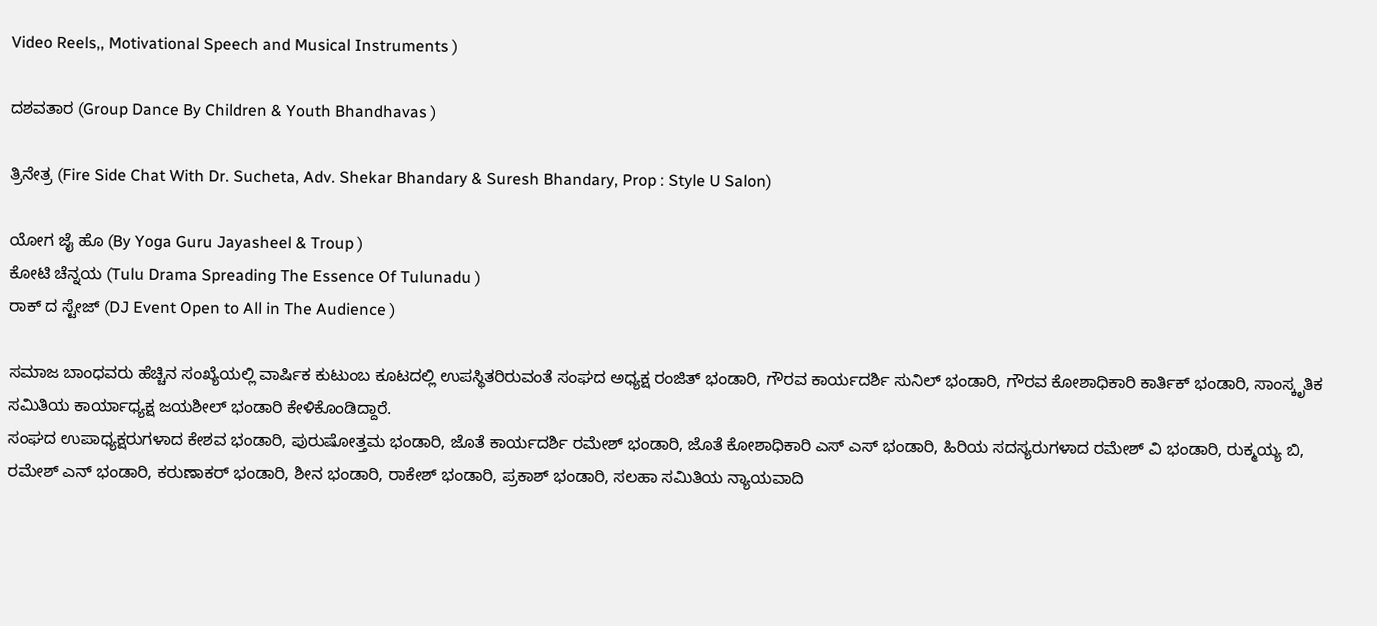Video Reels,, Motivational Speech and Musical Instruments )

ದಶವತಾರ (Group Dance By Children & Youth Bhandhavas )

ತ್ರಿನೇತ್ರ (Fire Side Chat With Dr. Sucheta, Adv. Shekar Bhandary & Suresh Bhandary, Prop : Style U Salon)

ಯೋಗ ಜೈ ಹೊ (By Yoga Guru Jayasheel & Troup )
ಕೋಟಿ ಚೆನ್ನಯ (Tulu Drama Spreading The Essence Of Tulunadu )
ರಾಕ್ ದ ಸ್ಟೇಜ್ (DJ Event Open to All in The Audience )

ಸಮಾಜ ಬಾಂಧವರು ಹೆಚ್ಚಿನ ಸಂಖ್ಯೆಯಲ್ಲಿ ವಾರ್ಷಿಕ ಕುಟುಂಬ ಕೂಟದಲ್ಲಿ ಉಪಸ್ಥಿತರಿರುವಂತೆ ಸಂಘದ ಅಧ್ಯಕ್ಷ ರಂಜಿತ್ ಭಂಡಾರಿ, ಗೌರವ ಕಾರ್ಯದರ್ಶಿ ಸುನಿಲ್ ಭಂಡಾರಿ, ಗೌರವ ಕೋಶಾಧಿಕಾರಿ ಕಾರ್ತಿಕ್ ಭಂಡಾರಿ, ಸಾಂಸ್ಕೃತಿಕ ಸಮಿತಿಯ ಕಾರ್ಯಾಧ್ಯಕ್ಷ ಜಯಶೀಲ್ ಭಂಡಾರಿ ಕೇಳಿಕೊಂಡಿದ್ದಾರೆ.
ಸಂಘದ ಉಪಾಧ್ಯಕ್ಷರುಗಳಾದ ಕೇಶವ ಭಂಡಾರಿ, ಪುರುಷೋತ್ತಮ ಭಂಡಾರಿ, ಜೊತೆ ಕಾರ್ಯದರ್ಶಿ ರಮೇಶ್ ಭಂಡಾರಿ, ಜೊತೆ ಕೋಶಾಧಿಕಾರಿ ಎಸ್ ಎಸ್ ಭಂಡಾರಿ, ಹಿರಿಯ ಸದಸ್ಯರುಗಳಾದ ರಮೇಶ್ ವಿ ಭಂಡಾರಿ, ರುಕ್ಮಯ್ಯ ಬಿ, ರಮೇಶ್ ಎನ್ ಭಂಡಾರಿ, ಕರುಣಾಕರ್ ಭಂಡಾರಿ, ಶೀನ ಭಂಡಾರಿ, ರಾಕೇಶ್ ಭಂಡಾರಿ, ಪ್ರಕಾಶ್ ಭಂಡಾರಿ, ಸಲಹಾ ಸಮಿತಿಯ ನ್ಯಾಯವಾದಿ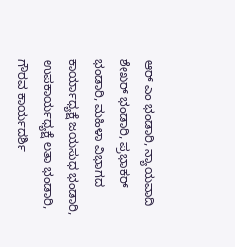ಆರ್ ಎಂ ಭಂಡಾರಿ, ನ್ಯಾಯವಾದಿ ಶೇಖರ್ ಭಂಡಾರಿ, ಪ್ರಭಾಕರ್ ಭಂಡಾರಿ, ಮಹಿಳಾ ವಿಭಾಗದ ಕಾರ್ಯಾಧ್ಯಕ್ಷೆ ಜಯಸುಧ ಭಂಡಾರಿ, ಉಪಕಾರ್ಯಧ್ಯಕ್ಷೆ ಲತಾ ಭಂಡಾರಿ, ಗೌರವ ಕಾರ್ಯದರ್ಶಿ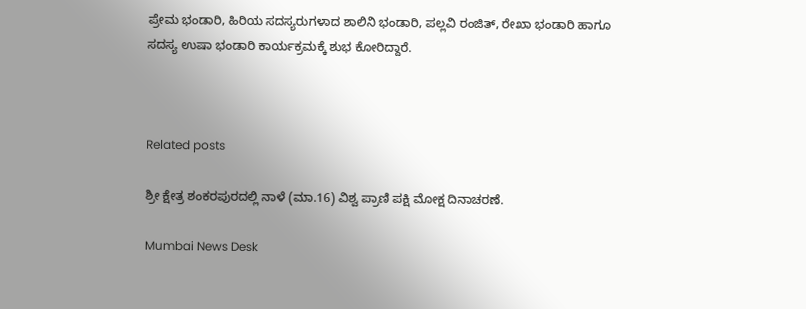ಪ್ರೇಮ ಭಂಡಾರಿ, ಹಿರಿಯ ಸದಸ್ಯರುಗಳಾದ ಶಾಲಿನಿ ಭಂಡಾರಿ, ಪಲ್ಲವಿ ರಂಜಿತ್, ರೇಖಾ ಭಂಡಾರಿ ಹಾಗೂ ಸದಸ್ಯ ಉಷಾ ಭಂಡಾರಿ ಕಾರ್ಯಕ್ರಮಕ್ಕೆ ಶುಭ ಕೋರಿದ್ದಾರೆ.



Related posts

ಶ್ರೀ ಕ್ಷೇತ್ರ ಶಂಕರಪುರದಲ್ಲಿ ನಾಳೆ (ಮಾ.16) ವಿಶ್ವ ಪ್ರಾಣಿ ಪಕ್ಷಿ ಮೋಕ್ಷ ದಿನಾಚರಣೆ.

Mumbai News Desk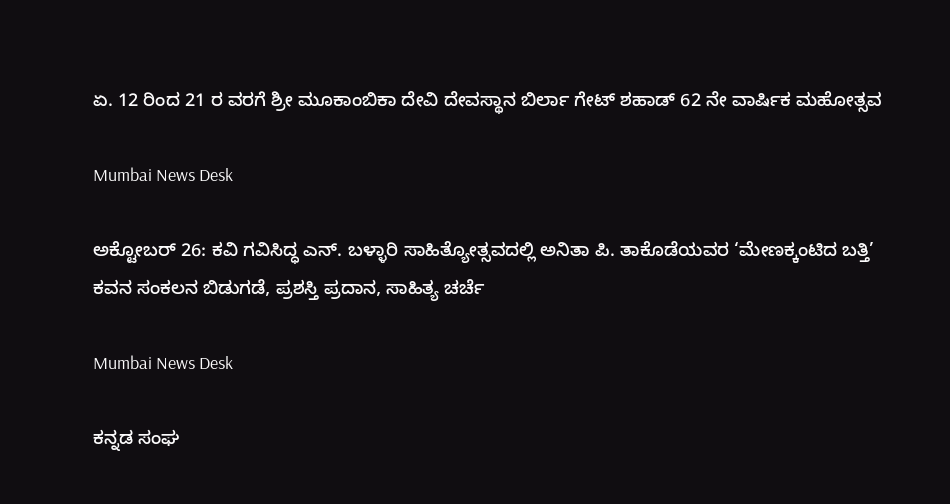ಏ. 12 ರಿಂದ 21 ರ ವರಗೆ ಶ್ರೀ ಮೂಕಾಂಬಿಕಾ ದೇವಿ ದೇವಸ್ಥಾನ ಬಿರ್ಲಾ ಗೇಟ್ ಶಹಾಡ್ 62 ನೇ ವಾರ್ಷಿಕ ಮಹೋತ್ಸವ

Mumbai News Desk

ಅಕ್ಟೋಬರ್ 26: ಕವಿ ಗವಿಸಿದ್ಧ ಎನ್. ಬಳ್ಳಾರಿ ಸಾಹಿತ್ಯೋತ್ಸವದಲ್ಲಿ ಅನಿತಾ ಪಿ. ತಾಕೊಡೆಯವರ ‘ಮೇಣಕ್ಕಂಟಿದ ಬತ್ತಿ’ ಕವನ ಸಂಕಲನ ಬಿಡುಗಡೆ, ಪ್ರಶಸ್ತಿ ಪ್ರದಾನ, ಸಾಹಿತ್ಯ ಚರ್ಚೆ

Mumbai News Desk

ಕನ್ನಡ ಸಂಘ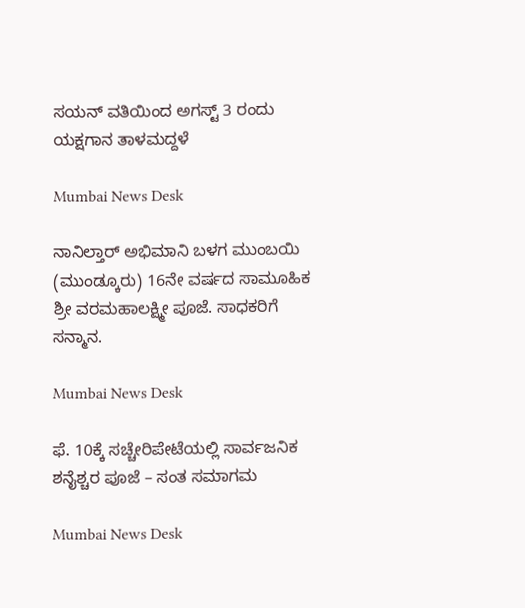ಸಯನ್ ವತಿಯಿಂದ ಅಗಸ್ಟ್ 3 ರಂದು ಯಕ್ಷಗಾನ ತಾಳಮದ್ದಳೆ

Mumbai News Desk

ನಾನಿಲ್ತಾರ್ ಅಭಿಮಾನಿ ಬಳಗ ಮುಂಬಯಿ (ಮುಂಡ್ಕೂರು) 16ನೇ ವರ್ಷದ ಸಾಮೂಹಿಕ ಶ್ರೀ ವರಮಹಾಲಕ್ಷ್ಮೀ ಪೂಜೆ. ಸಾಧಕರಿಗೆ ಸನ್ಮಾನ.

Mumbai News Desk

ಫೆ. 10ಕ್ಕೆ ಸಚ್ಚೇರಿಪೇಟೆಯಲ್ಲಿ ಸಾರ್ವಜನಿಕ ಶನೈಶ್ಚರ ಪೂಜೆ – ಸಂತ ಸಮಾಗಮ

Mumbai News Desk